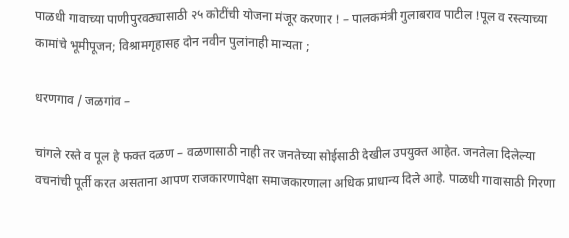पाळधी गावाच्या पाणीपुरवठ्यासाठी २५ कोटींची योजना मंजूर करणार ! – पालकमंत्री गुलाबराव पाटील !पूल व रस्त्याच्या कामांचे भूमीपूजन; विश्रामगृहासह दोन नवीन पुलांनाही मान्यता ;

धरणगाव / जळगांव –

चांगले रस्ते व पूल हे फक्त दळण – वळणासाठी नाही तर जनतेच्या सोईसाठी देखील उपयुक्त आहेत. जनतेला दिलेल्या वचनांची पूर्ती करत असताना आपण राजकारणापेक्षा समाजकारणाला अधिक प्राधान्य दिले आहे. पाळधी गावासाठी गिरणा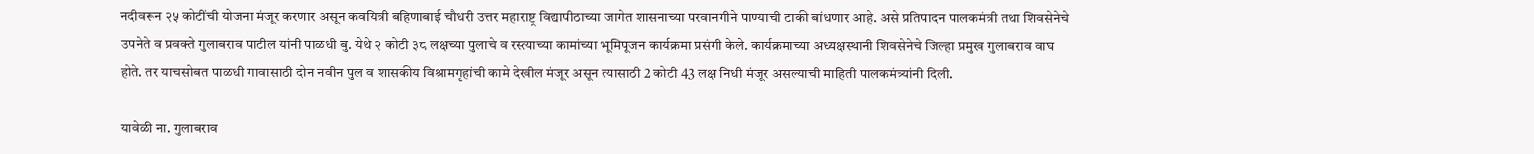नदीवरून २५ कोटींची योजना मंजूर करणार असून कवयित्री बहिणाबाई चौधरी उत्तर महाराष्ट्र विद्यापीठाच्या जागेत शासनाच्या परवानगीने पाण्याची टाकी बांधणार आहे. असे प्रतिपादन पालकमंत्री तथा शिवसेनेचे उपनेते व प्रवक्ते गुलाबराव पाटील यांनी पाळधी बु. येथे २ कोटी ३८ लक्षच्या पुलाचे व रस्त्याच्या कामांच्या भूमिपूजन कार्यक्रमा प्रसंगी केले. कार्यक्रमाच्या अध्यक्षस्थानी शिवसेनेचे जिल्हा प्रमुख गुलाबराव वाघ होते. तर याचसोबत पाळधी गावासाठी दोन नवीन पुल व शासकीय विश्रामगृहांची कामे देखील मंजूर असून त्यासाठी 2 कोटी 43 लक्ष निधी मंजूर असल्याची माहिती पालकमंत्र्यांनी दिली.

यावेळी ना. गुलाबराव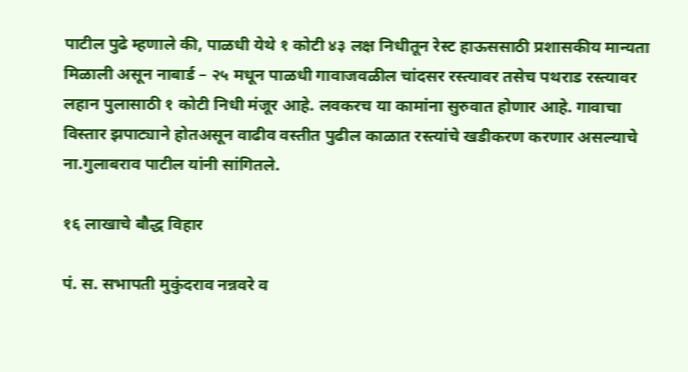पाटील पुढे म्हणाले की, पाळधी येथे १ कोटी ४३ लक्ष निधीतून रेस्ट हाऊससाठी प्रशासकीय मान्यता मिळाली असून नाबार्ड – २५ मधून पाळधी गावाजवळील चांदसर रस्त्यावर तसेच पथराड रस्त्यावर लहान पुलासाठी १ कोटी निधी मंजूर आहे. लवकरच या कामांना सुरुवात होणार आहे. गावाचा विस्तार झपाट्याने होतअसून वाढीव वस्तीत पुढील काळात रस्त्यांचे खडीकरण करणार असल्याचे ना.गुलाबराव पाटील यांनी सांगितले.

१६ लाखाचे बौद्ध विहार

पं. स. सभापती मुकुंदराव नन्नवरे व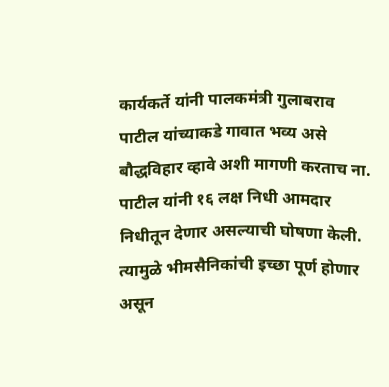कार्यकर्ते यांनी पालकमंत्री गुलाबराव पाटील यांच्याकडे गावात भव्य असे बौद्धविहार व्हावे अशी मागणी करताच ना. पाटील यांनी १६ लक्ष निधी आमदार निधीतून देणार असल्याची घोषणा केली. त्यामुळे भीमसैनिकांची इच्छा पूर्ण होणार असून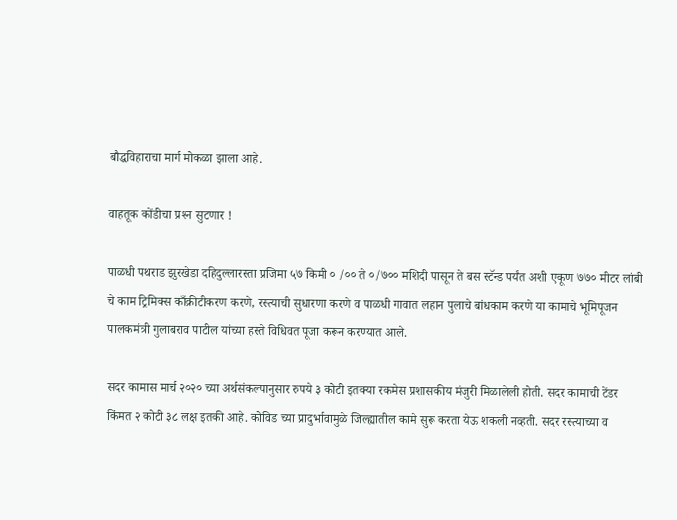बौद्धविहाराचा मार्ग मोकळा झाला आहे.

वाहतूक कोंडीचा प्रश्‍न सुटणार !

पाळधी पथराड झुरखेडा दहिदुल्लारस्ता प्रजिमा ५७ किमी ० /०० ते ०/७०० मशिदी पासून ते बस स्टॅन्ड पर्यंत अशी एकूण ७७० मीटर लांबी चे काम ट्रिमिक्स काँक्रीटीकरण करणे, रस्त्याची सुधारणा करणे व पाळधी गावात लहान पुलाचे बांधकाम करणे या कामाचे भूमिपूजन पालकमंत्री गुलाबराव पाटील यांच्या हस्ते विधिवत पूजा करून करण्यात आले.

सदर कामास मार्च २०२० च्या अर्थसंकल्पानुसार रुपये ३ कोटी इतक्या रकमेस प्रशासकीय मंजुरी मिळालेली होती. सदर कामाची टेंडर किंमत २ कोटी ३८ लक्ष इतकी आहे. कोविड च्या प्रादुर्भावामुळे जिल्ह्यातील कामे सुरू करता येऊ शकली नव्हती. सदर रस्त्याच्या व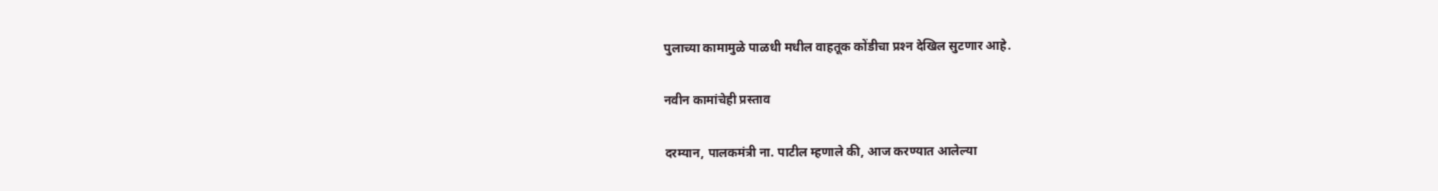पुलाच्या कामामुळे पाळधी मधील वाहतूक कोंडीचा प्रश्‍न देखिल सुटणार आहे.

नवीन कामांचेही प्रस्ताव

दरम्यान, पालकमंत्री ना. पाटील म्हणाले की, आज करण्यात आलेल्या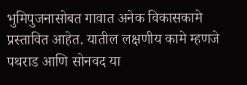भुमिपुजनासोबत गावात अनेक विकासकामे प्रस्तावित आहेत. यातील लक्षणीय कामे म्हणजे पथराड आणि सोनवद या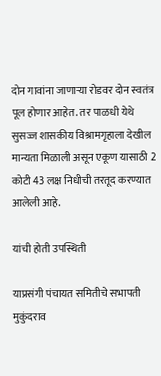दोन गावांना जाणार्‍या रोडवर दोन स्वतंत्र पूल होणार आहेत. तर पाळधी येथे सुसज्ज शासकीय विश्रामगृहाला देखील मान्यता मिळाली असून एकूण यासाठी 2 कोटी 43 लक्ष निधीची तरतूद करण्यात आलेली आहे.

यांची होती उपस्थिती

याप्रसंगी पंचायत समितीचे सभापती मुकुंदराव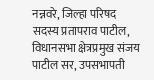नन्नवरे, जिल्हा परिषद सदस्य प्रतापराव पाटील, विधानसभा क्षेत्रप्रमुख संजय पाटील सर, उपसभापती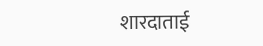शारदाताई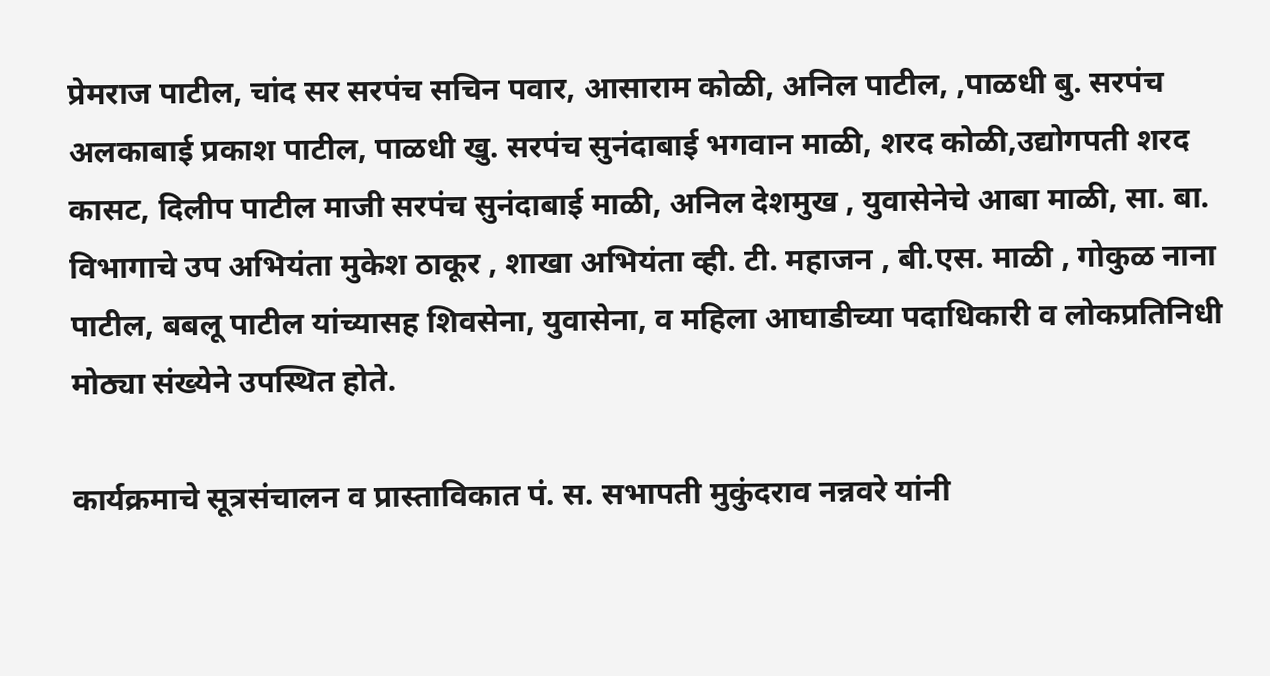प्रेमराज पाटील, चांद सर सरपंच सचिन पवार, आसाराम कोळी, अनिल पाटील, ,पाळधी बु. सरपंच अलकाबाई प्रकाश पाटील, पाळधी खु. सरपंच सुनंदाबाई भगवान माळी, शरद कोळी,उद्योगपती शरद कासट, दिलीप पाटील माजी सरपंच सुनंदाबाई माळी, अनिल देशमुख , युवासेनेचे आबा माळी, सा. बा. विभागाचे उप अभियंता मुकेश ठाकूर , शाखा अभियंता व्ही. टी. महाजन , बी.एस. माळी , गोकुळ नाना पाटील, बबलू पाटील यांच्यासह शिवसेना, युवासेना, व महिला आघाडीच्या पदाधिकारी व लोकप्रतिनिधी मोठ्या संख्येने उपस्थित होते.

कार्यक्रमाचे सूत्रसंचालन व प्रास्ताविकात पं. स. सभापती मुकुंदराव नन्नवरे यांनी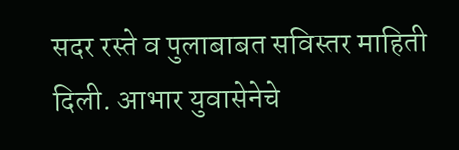सदर रस्ते व पुलाबाबत सविस्तर माहिती दिली. आभार युवासेनेचे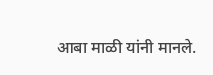आबा माळी यांनी मानले.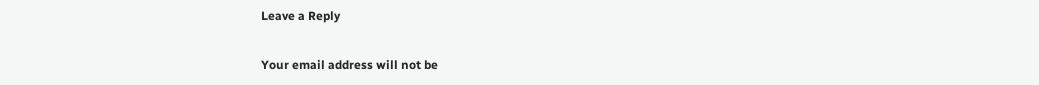Leave a Reply

Your email address will not be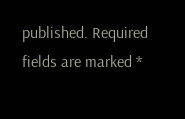published. Required fields are marked *